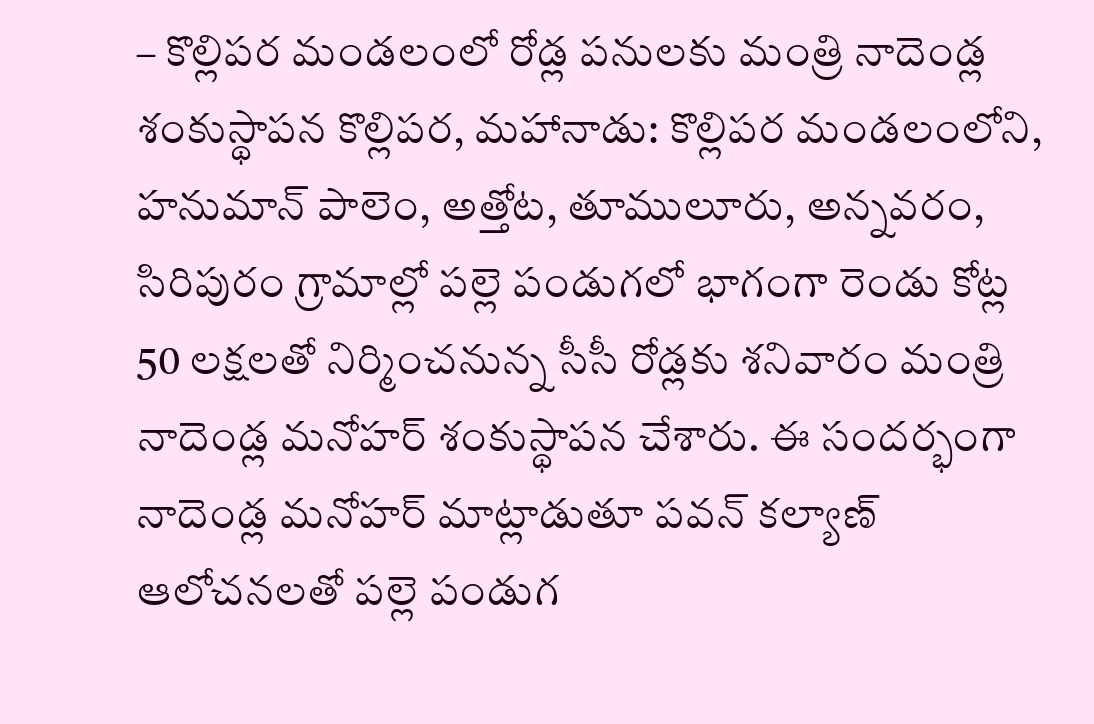– కొల్లిపర మండలంలో రోడ్ల పనులకు మంత్రి నాదెండ్ల శంకుస్థాపన కొల్లిపర, మహానాడు: కొల్లిపర మండలంలోని, హనుమాన్ పాలెం, అత్తోట, తూములూరు, అన్నవరం, సిరిపురం గ్రామాల్లో పల్లె పండుగలో భాగంగా రెండు కోట్ల 50 లక్షలతో నిర్మించనున్న సీసీ రోడ్లకు శనివారం మంత్రి నాదెండ్ల మనోహర్ శంకుస్థాపన చేశారు. ఈ సందర్భంగా నాదెండ్ల మనోహర్ మాట్లాడుతూ పవన్ కల్యాణ్ ఆలోచనలతో పల్లె పండుగ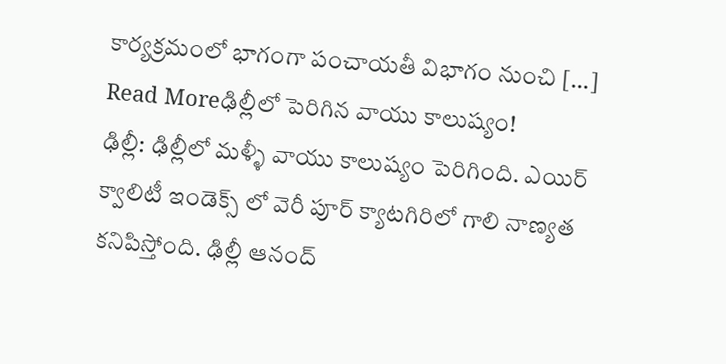కార్యక్రమంలో భాగంగా పంచాయతీ విభాగం నుంచి […]
Read Moreఢిల్లీలో పెరిగిన వాయు కాలుష్యం!
ఢిల్లీ: ఢిల్లీలో మళ్ళీ వాయు కాలుష్యం పెరిగింది. ఎయిర్ క్వాలిటీ ఇండెక్స్ లో వెరీ పూర్ క్యాటగిరిలో గాలి నాణ్యత కనిపిస్తోంది. ఢిల్లీ ఆనంద్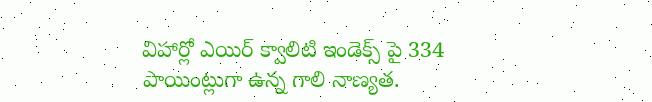విహార్లో ఎయిర్ క్వాలిటి ఇండెక్స్ పై 334 పాయింట్లుగా ఉన్న గాలి నాణ్యత.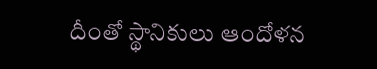దీంతో స్థానికులు ఆందోళన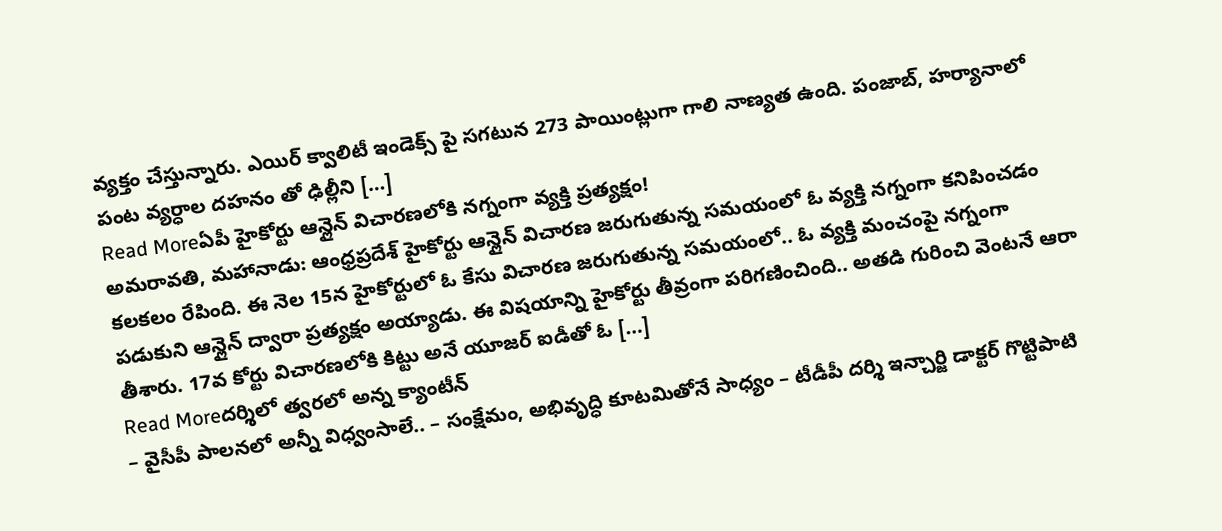వ్యక్తం చేస్తున్నారు. ఎయిర్ క్వాలిటీ ఇండెక్స్ పై సగటున 273 పాయింట్లుగా గాలి నాణ్యత ఉంది. పంజాబ్, హర్యానాలో పంట వ్యర్ధాల దహనం తో ఢిల్లీని […]
Read Moreఏపీ హైకోర్టు ఆన్లైన్ విచారణలోకి నగ్నంగా వ్యక్తి ప్రత్యక్షం!
అమరావతి, మహానాడు: ఆంధ్రప్రదేశ్ హైకోర్టు ఆన్లైన్ విచారణ జరుగుతున్న సమయంలో ఓ వ్యక్తి నగ్నంగా కనిపించడం కలకలం రేపింది. ఈ నెల 15న హైకోర్టులో ఓ కేసు విచారణ జరుగుతున్న సమయంలో.. ఓ వ్యక్తి మంచంపై నగ్నంగా పడుకుని ఆన్లైన్ ద్వారా ప్రత్యక్షం అయ్యాడు. ఈ విషయాన్ని హైకోర్టు తీవ్రంగా పరిగణించింది.. అతడి గురించి వెంటనే ఆరా తీశారు. 17వ కోర్టు విచారణలోకి కిట్టు అనే యూజర్ ఐడీతో ఓ […]
Read Moreదర్శిలో త్వరలో అన్న క్యాంటీన్
– వైసీపీ పాలనలో అన్నీ విధ్వంసాలే.. – సంక్షేమం, అభివృద్ధి కూటమితోనే సాధ్యం – టీడీపీ దర్శి ఇన్చార్జి డాక్టర్ గొట్టిపాటి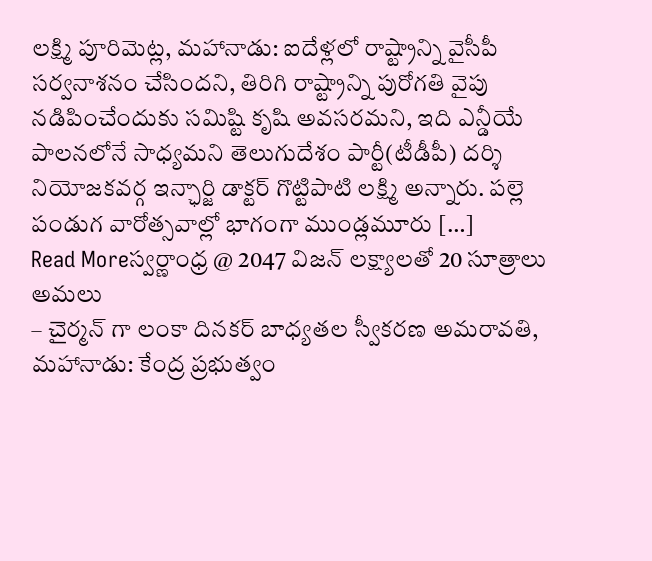లక్ష్మి పూరిమెట్ల, మహానాడు: ఐదేళ్లలో రాష్ట్రాన్ని వైసీపీ సర్వనాశనం చేసిందని, తిరిగి రాష్ట్రాన్ని పురోగతి వైపు నడిపించేందుకు సమిష్టి కృషి అవసరమని, ఇది ఎన్డీయే పాలనలోనే సాధ్యమని తెలుగుదేశం పార్టీ(టీడీపీ) దర్శి నియోజకవర్గ ఇన్ఛార్జి డాక్టర్ గొట్టిపాటి లక్ష్మి అన్నారు. పల్లె పండుగ వారోత్సవాల్లో భాగంగా ముండ్లమూరు […]
Read Moreస్వర్ణాంధ్ర @ 2047 విజన్ లక్ష్యాలతో 20 సూత్రాలు అమలు
– చైర్మన్ గా లంకా దినకర్ బాధ్యతల స్వీకరణ అమరావతి, మహానాడు: కేంద్ర ప్రభుత్వం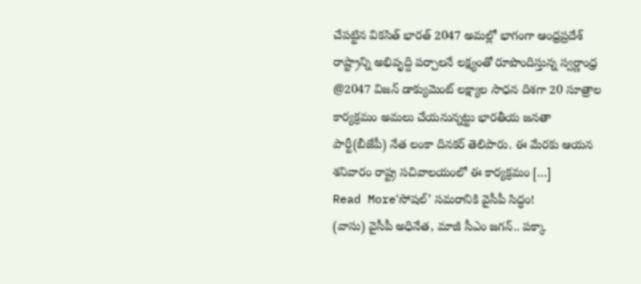చేపట్టిన వికసిత్ భారత్ 2047 అమల్లో భాగంగా ఆంధ్రప్రదేశ్ రాష్ట్రాన్ని అభివృద్ది పర్చాలనే లక్ష్యంతో రూపొందిస్తున్న స్వర్ణాంధ్ర @2047 విజన్ డాక్యుమెంట్ లక్ష్యాల సాధన దిశగా 20 సూత్రాల కార్యక్రమం అమలు చేయనున్నట్టు భారతీయ జనతా పార్టీ(బీజేపీ) నేత లంకా దినకర్ తెలిపారు. ఈ మేరకు ఆయన శనివారం రాష్ట్ర సచివాలయంలో ఈ కార్యక్రమం […]
Read More‘సోషల్’ సమరానికి వైసీపీ సిద్ధం!
(వాసు) వైసీపీ అధినేత, మాజీ సీఎం జగన్.. పక్కా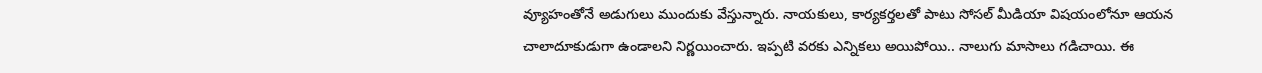వ్యూహంతోనే అడుగులు ముందుకు వేస్తున్నారు. నాయకులు, కార్యకర్తలతో పాటు సోసల్ మీడియా విషయంలోనూ ఆయన చాలాదూకుడుగా ఉండాలని నిర్ణయించారు. ఇప్పటి వరకు ఎన్నికలు అయిపోయి.. నాలుగు మాసాలు గడిచాయి. ఈ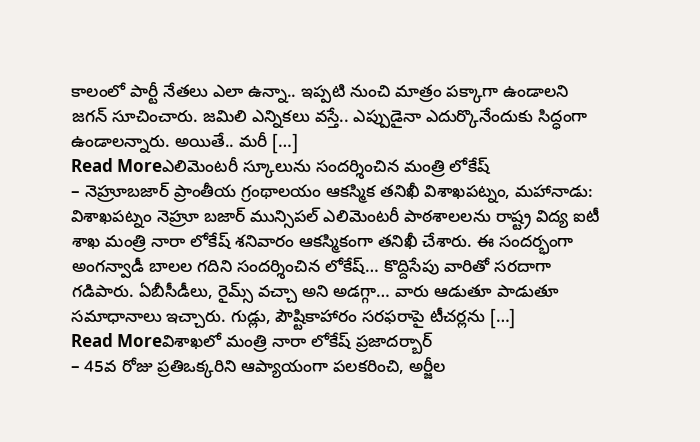కాలంలో పార్టీ నేతలు ఎలా ఉన్నా.. ఇప్పటి నుంచి మాత్రం పక్కాగా ఉండాలని జగన్ సూచించారు. జమిలి ఎన్నికలు వస్తే.. ఎప్పుడైనా ఎదుర్కొనేందుకు సిద్ధంగా ఉండాలన్నారు. అయితే.. మరీ […]
Read Moreఎలిమెంటరీ స్కూలును సందర్శించిన మంత్రి లోకేష్
– నెహ్రూబజార్ ప్రాంతీయ గ్రంథాలయం ఆకస్మిక తనిఖీ విశాఖపట్నం, మహానాడు: విశాఖపట్నం నెహ్రూ బజార్ మున్సిపల్ ఎలిమెంటరీ పాఠశాలలను రాష్ట్ర విద్య ఐటీ శాఖ మంత్రి నారా లోకేష్ శనివారం ఆకస్మికంగా తనిఖీ చేశారు. ఈ సందర్భంగా అంగన్వాడీ బాలల గదిని సందర్శించిన లోకేష్… కొద్దిసేపు వారితో సరదాగా గడిపారు. ఏబీసీడీలు, రైమ్స్ వచ్చా అని అడగ్గా… వారు ఆడుతూ పాడుతూ సమాధానాలు ఇచ్చారు. గుడ్లు, పౌష్టికాహారం సరఫరాపై టీచర్లను […]
Read Moreవిశాఖలో మంత్రి నారా లోకేష్ ప్రజాదర్బార్
– 45వ రోజు ప్రతిఒక్కరిని ఆప్యాయంగా పలకరించి, అర్జీల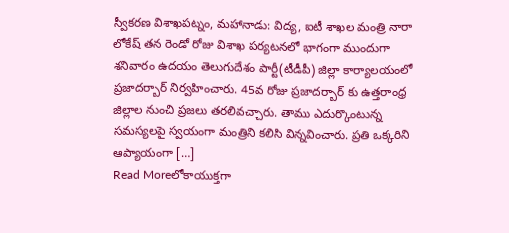స్వీకరణ విశాఖపట్నం, మహానాడు: విద్య, ఐటీ శాఖల మంత్రి నారా లోకేష్ తన రెండో రోజు విశాఖ పర్యటనలో భాగంగా ముందుగా శనివారం ఉదయం తెలుగుదేశం పార్టీ(టీడీపీ) జిల్లా కార్యాలయంలో ప్రజాదర్బార్ నిర్వహించారు. 45వ రోజు ప్రజాదర్బార్ కు ఉత్తరాంధ్ర జిల్లాల నుంచి ప్రజలు తరలివచ్చారు. తాము ఎదుర్కొంటున్న సమస్యలపై స్వయంగా మంత్రిని కలిసి విన్నవించారు. ప్రతి ఒక్కరిని ఆప్యాయంగా […]
Read Moreలోకాయుక్తగా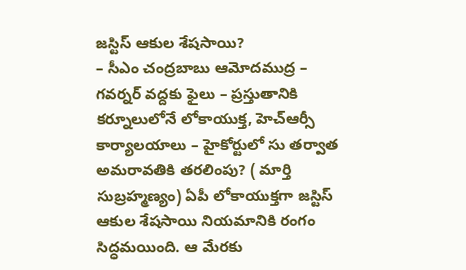జస్టిస్ ఆకుల శేషసాయి?
– సీఎం చంద్రబాబు ఆమోదముద్ర – గవర్నర్ వద్దకు ఫైలు – ప్రస్తుతానికి కర్నూలులోనే లోకాయుక్త, హెచ్ఆర్సీ కార్యాలయాలు – హైకోర్టులో సు తర్వాత అమరావతికి తరలింపు? ( మార్తి సుబ్రహ్మణ్యం) ఏపీ లోకాయుక్తగా జస్టిస్ ఆకుల శేషసాయి నియమానికి రంగం సిద్ధమయింది. ఆ మేరకు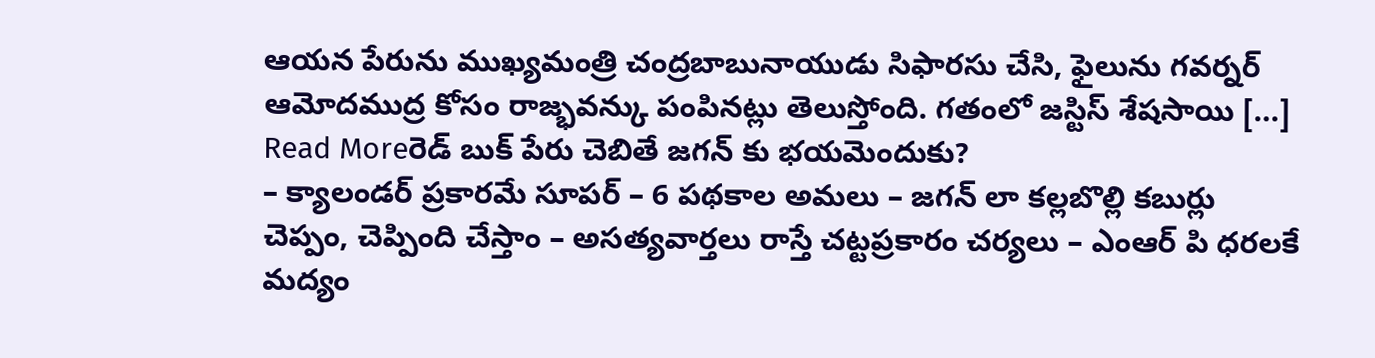ఆయన పేరును ముఖ్యమంత్రి చంద్రబాబునాయుడు సిఫారసు చేసి, ఫైలును గవర్నర్ ఆమోదముద్ర కోసం రాజ్భవన్కు పంపినట్లు తెలుస్తోంది. గతంలో జస్టిస్ శేషసాయి […]
Read Moreరెడ్ బుక్ పేరు చెబితే జగన్ కు భయమెందుకు?
– క్యాలండర్ ప్రకారమే సూపర్ – 6 పథకాల అమలు – జగన్ లా కల్లబొల్లి కబుర్లు చెప్పం, చెప్పింది చేస్తాం – అసత్యవార్తలు రాస్తే చట్టప్రకారం చర్యలు – ఎంఆర్ పి ధరలకే మద్యం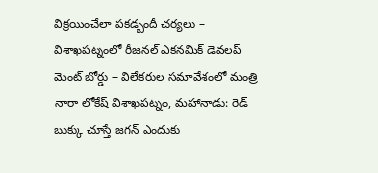విక్రయించేలా పకడ్బందీ చర్యలు – విశాఖపట్నంలో రీజనల్ ఎకనమిక్ డెవలప్ మెంట్ బోర్డు – విలేకరుల సమావేశంలో మంత్రి నారా లోకేష్ విశాఖపట్నం, మహానాడు: రెడ్ బుక్కు చూస్తే జగన్ ఎందుకు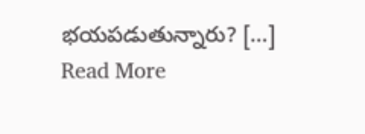భయపడుతున్నారు? […]
Read More